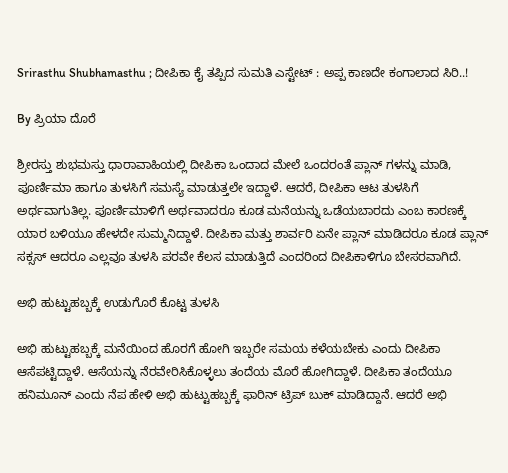Srirasthu Shubhamasthu ; ದೀಪಿಕಾ ಕೈ ತಪ್ಪಿದ ಸುಮತಿ ಎಸ್ಟೇಟ್ : ಅಪ್ಪ ಕಾಣದೇ ಕಂಗಾಲಾದ ಸಿರಿ..!

By ಪ್ರಿಯಾ ದೊರೆ

ಶ್ರೀರಸ್ತು ಶುಭಮಸ್ತು ಧಾರಾವಾಹಿಯಲ್ಲಿ ದೀಪಿಕಾ ಒಂದಾದ ಮೇಲೆ ಒಂದರಂತೆ ಪ್ಲಾನ್ ಗಳನ್ನು ಮಾಡಿ, ಪೂರ್ಣಿಮಾ ಹಾಗೂ ತುಳಸಿಗೆ ಸಮಸ್ಯೆ ಮಾಡುತ್ತಲೇ ಇದ್ದಾಳೆ. ಆದರೆ, ದೀಪಿಕಾ ಆಟ ತುಳಸಿಗೆ ಅರ್ಥವಾಗುತಿಲ್ಲ. ಪೂರ್ಣಿಮಾಳಿಗೆ ಅರ್ಥವಾದರೂ ಕೂಡ ಮನೆಯನ್ನು ಒಡೆಯಬಾರದು ಎಂಬ ಕಾರಣಕ್ಕೆ ಯಾರ ಬಳಿಯೂ ಹೇಳದೇ ಸುಮ್ಮನಿದ್ದಾಳೆ. ದೀಪಿಕಾ ಮತ್ತು ಶಾರ್ವರಿ ಏನೇ ಪ್ಲಾನ್ ಮಾಡಿದರೂ ಕೂಡ ಪ್ಲಾನ್ ಸಕ್ಸಸ್ ಆದರೂ ಎಲ್ಲವೂ ತುಳಸಿ ಪರವೇ ಕೆಲಸ ಮಾಡುತ್ತಿದೆ ಎಂದರಿಂದ ದೀಪಿಕಾಳಿಗೂ ಬೇಸರವಾಗಿದೆ.

ಅಭಿ ಹುಟ್ಟುಹಬ್ಬಕ್ಕೆ ಉಡುಗೊರೆ ಕೊಟ್ಟ ತುಳಸಿ

ಅಭಿ ಹುಟ್ಟುಹಬ್ಬಕ್ಕೆ ಮನೆಯಿಂದ ಹೊರಗೆ ಹೋಗಿ ಇಬ್ಬರೇ ಸಮಯ ಕಳೆಯಬೇಕು ಎಂದು ದೀಪಿಕಾ ಆಸೆಪಟ್ಟಿದ್ದಾಳೆ. ಆಸೆಯನ್ನು ನೆರವೇರಿಸಿಕೊಳ್ಳಲು ತಂದೆಯ ಮೊರೆ ಹೋಗಿದ್ದಾಳೆ. ದೀಪಿಕಾ ತಂದೆಯೂ ಹನಿಮೂನ್ ಎಂದು ನೆಪ ಹೇಳಿ ಅಭಿ ಹುಟ್ಟುಹಬ್ಬಕ್ಕೆ ಫಾರಿನ್ ಟ್ರಿಪ್ ಬುಕ್ ಮಾಡಿದ್ದಾನೆ. ಆದರೆ ಅಭಿ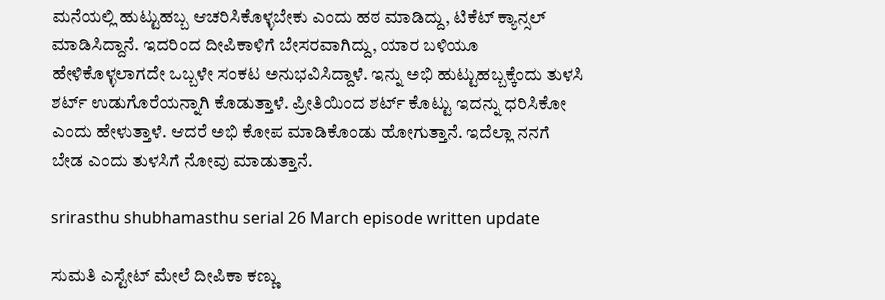ಮನೆಯಲ್ಲಿ ಹುಟ್ಟುಹಬ್ಬ ಆಚರಿಸಿಕೊಳ್ಳಬೇಕು ಎಂದು ಹಠ ಮಾಡಿದ್ದು, ಟಿಕೆಟ್ ಕ್ಯಾನ್ಸಲ್ ಮಾಡಿಸಿದ್ದಾನೆ. ಇದರಿಂದ ದೀಪಿಕಾಳಿಗೆ ಬೇಸರವಾಗಿದ್ದು, ಯಾರ ಬಳಿಯೂ ಹೇಳಿಕೊಳ್ಳಲಾಗದೇ ಒಬ್ಬಳೇ ಸಂಕಟ ಅನುಭವಿಸಿದ್ದಾಳೆ. ಇನ್ನು ಅಭಿ ಹುಟ್ಟುಹಬ್ಬಕ್ಕೆಂದು ತುಳಸಿ ಶರ್ಟ್ ಉಡುಗೊರೆಯನ್ನಾಗಿ ಕೊಡುತ್ತಾಳೆ. ಪ್ರೀತಿಯಿಂದ ಶರ್ಟ್ ಕೊಟ್ಟು ಇದನ್ನು ಧರಿಸಿಕೋ ಎಂದು ಹೇಳುತ್ತಾಳೆ. ಆದರೆ ಅಭಿ ಕೋಪ ಮಾಡಿಕೊಂಡು ಹೋಗುತ್ತಾನೆ. ಇದೆಲ್ಲಾ ನನಗೆ ಬೇಡ ಎಂದು ತುಳಸಿಗೆ ನೋವು ಮಾಡುತ್ತಾನೆ.

srirasthu shubhamasthu serial 26 March episode written update

ಸುಮತಿ ಎಸ್ಟೇಟ್ ಮೇಲೆ ದೀಪಿಕಾ ಕಣ್ಣು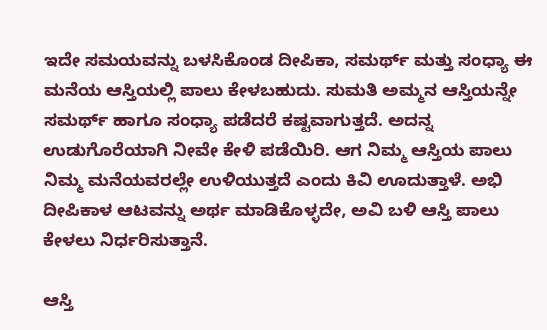ಇದೇ ಸಮಯವನ್ನು ಬಳಸಿಕೊಂಡ ದೀಪಿಕಾ, ಸಮರ್ಥ್ ಮತ್ತು ಸಂಧ್ಯಾ ಈ ಮನೆಯ ಆಸ್ತಿಯಲ್ಲಿ ಪಾಲು ಕೇಳಬಹುದು. ಸುಮತಿ ಅಮ್ಮನ ಆಸ್ತಿಯನ್ನೇ ಸಮರ್ಥ್ ಹಾಗೂ ಸಂಧ್ಯಾ ಪಡೆದರೆ ಕಷ್ಟವಾಗುತ್ತದೆ. ಅದನ್ನ ಉಡುಗೊರೆಯಾಗಿ ನೀವೇ ಕೇಳಿ ಪಡೆಯಿರಿ. ಆಗ ನಿಮ್ಮ ಆಸ್ತಿಯ ಪಾಲು ನಿಮ್ಮ ಮನೆಯವರಲ್ಲೇ ಉಳಿಯುತ್ತದೆ ಎಂದು ಕಿವಿ ಊದುತ್ತಾಳೆ. ಅಭಿ ದೀಪಿಕಾಳ ಆಟವನ್ನು ಅರ್ಥ ಮಾಡಿಕೊಳ್ಳದೇ, ಅವಿ ಬಳಿ ಆಸ್ತಿ ಪಾಲು ಕೇಳಲು ನಿರ್ಧರಿಸುತ್ತಾನೆ.

ಆಸ್ತಿ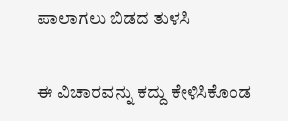ಪಾಲಾಗಲು ಬಿಡದ ತುಳಸಿ

ಈ ವಿಚಾರವನ್ನು ಕದ್ದು ಕೇಳಿಸಿಕೊಂಡ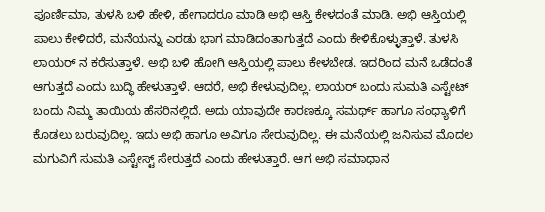ಪೂರ್ಣಿಮಾ, ತುಳಸಿ ಬಳಿ ಹೇಳಿ, ಹೇಗಾದರೂ ಮಾಡಿ ಅಭಿ ಆಸ್ತಿ ಕೇಳದಂತೆ ಮಾಡಿ. ಅಭಿ ಆಸ್ತಿಯಲ್ಲಿ ಪಾಲು ಕೇಳಿದರೆ, ಮನೆಯನ್ನು ಎರಡು ಭಾಗ ಮಾಡಿದಂತಾಗುತ್ತದೆ ಎಂದು ಕೇಳಿಕೊಳ್ಳುತ್ತಾಳೆ. ತುಳಸಿ ಲಾಯರ್ ನ ಕರೆಸುತ್ತಾಳೆ. ಅಭಿ ಬಳಿ ಹೋಗಿ ಆಸ್ತಿಯಲ್ಲಿ ಪಾಲು ಕೇಳಬೇಡ. ಇದರಿಂದ ಮನೆ ಒಡೆದಂತೆ ಆಗುತ್ತದೆ ಎಂದು ಬುದ್ಧಿ ಹೇಳುತ್ತಾಳೆ. ಆದರೆ, ಅಭಿ ಕೇಳುವುದಿಲ್ಲ. ಲಾಯರ್ ಬಂದು ಸುಮತಿ ಎಸ್ಟೇಟ್ ಬಂದು ನಿಮ್ಮ ತಾಯಿಯ ಹೆಸರಿನಲ್ಲಿದೆ. ಅದು ಯಾವುದೇ ಕಾರಣಕ್ಕೂ ಸಮರ್ಥ್ ಹಾಗೂ ಸಂಧ್ಯಾಳಿಗೆ ಕೊಡಲು ಬರುವುದಿಲ್ಲ. ಇದು ಅಭಿ ಹಾಗೂ ಅವಿಗೂ ಸೇರುವುದಿಲ್ಲ. ಈ ಮನೆಯಲ್ಲಿ ಜನಿಸುವ ಮೊದಲ ಮಗುವಿಗೆ ಸುಮತಿ ಎಸ್ಟೇಸ್ಟ್ ಸೇರುತ್ತದೆ ಎಂದು ಹೇಳುತ್ತಾರೆ. ಆಗ ಅಭಿ ಸಮಾಧಾನ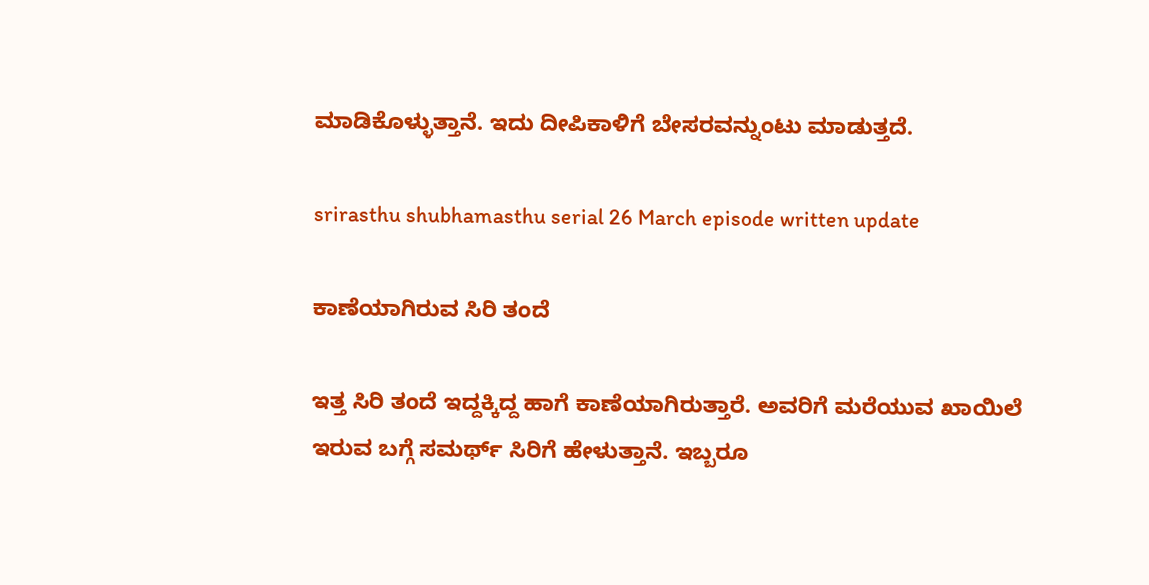ಮಾಡಿಕೊಳ್ಳುತ್ತಾನೆ. ಇದು ದೀಪಿಕಾಳಿಗೆ ಬೇಸರವನ್ನುಂಟು ಮಾಡುತ್ತದೆ.

srirasthu shubhamasthu serial 26 March episode written update

ಕಾಣೆಯಾಗಿರುವ ಸಿರಿ ತಂದೆ

ಇತ್ತ ಸಿರಿ ತಂದೆ ಇದ್ದಕ್ಕಿದ್ದ ಹಾಗೆ ಕಾಣೆಯಾಗಿರುತ್ತಾರೆ. ಅವರಿಗೆ ಮರೆಯುವ ಖಾಯಿಲೆ ಇರುವ ಬಗ್ಗೆ ಸಮರ್ಥ್ ಸಿರಿಗೆ ಹೇಳುತ್ತಾನೆ. ಇಬ್ಬರೂ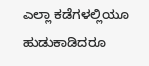ಎಲ್ಲಾ ಕಡೆಗಳಲ್ಲಿಯೂ ಹುಡುಕಾಡಿದರೂ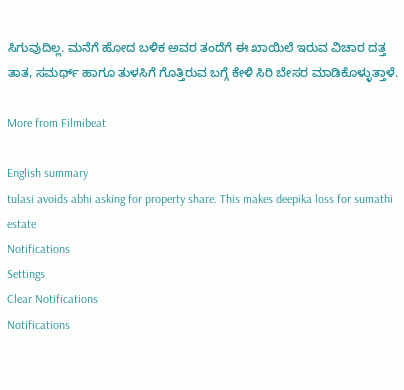ಸಿಗುವುದಿಲ್ಲ. ಮನೆಗೆ ಹೋದ ಬಳಿಕ ಅವರ ತಂದೆಗೆ ಈ ಖಾಯಿಲೆ ಇರುವ ವಿಚಾರ ದತ್ತ ತಾತ, ಸಮರ್ಥ್ ಹಾಗೂ ತುಳಸಿಗೆ ಗೊತ್ತಿರುವ ಬಗ್ಗೆ ಕೇಳಿ ಸಿರಿ ಬೇಸರ ಮಾಡಿಕೊಳ್ಳುತ್ತಾಳೆ.

More from Filmibeat

English summary
tulasi avoids abhi asking for property share. This makes deepika loss for sumathi estate
Notifications
Settings
Clear Notifications
Notifications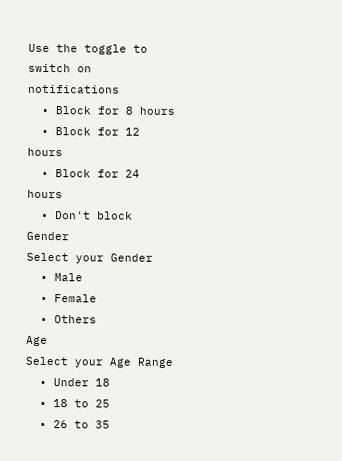Use the toggle to switch on notifications
  • Block for 8 hours
  • Block for 12 hours
  • Block for 24 hours
  • Don't block
Gender
Select your Gender
  • Male
  • Female
  • Others
Age
Select your Age Range
  • Under 18
  • 18 to 25
  • 26 to 35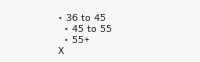• 36 to 45
  • 45 to 55
  • 55+
X